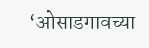‘ओसाडगावच्या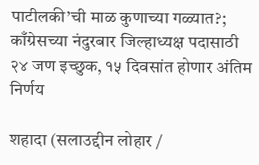पाटीलकी’ची माळ कुणाच्या गळ्यात?; काँग्रेसच्या नंदुरबार जिल्हाध्यक्ष पदासाठी २४ जण इच्छुक, १५ दिवसांत होणार अंतिम निर्णय

शहादा (सलाउद्दीन लोहार /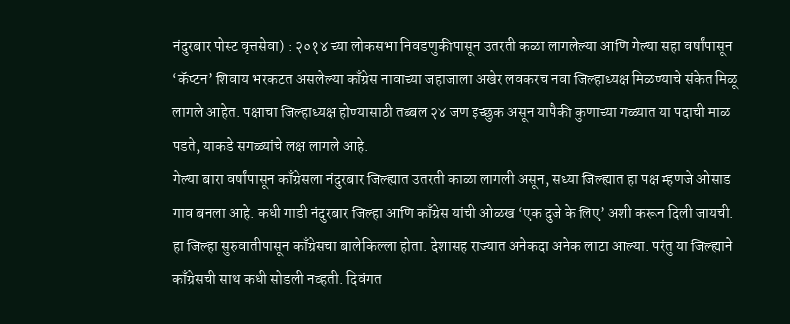नंदुरबार पोस्ट वृत्तसेवा) : २०१४ च्या लोकसभा निवडणुकीपासून उतरती कळा लागलेल्या आणि गेल्या सहा वर्षांपासून ‘कॅप्टन’ शिवाय भरकटत असलेल्या काँग्रेस नावाच्या जहाजाला अखेर लवकरच नवा जिल्हाध्यक्ष मिळण्याचे संकेत मिळू लागले आहेत. पक्षाचा जिल्हाध्यक्ष होण्यासाठी तब्बल २४ जण इच्छुक असून यापैकी कुणाच्या गळ्यात या पदाची माळ पडते, याकडे सगळ्यांचे लक्ष लागले आहे.
गेल्या बारा वर्षांपासून काँग्रेसला नंदुरबार जिल्ह्यात उतरती काळा लागली असून, सध्या जिल्ह्यात हा पक्ष म्हणजे ओसाड गाव बनला आहे. कधी गाडी नंदुरबार जिल्हा आणि काँग्रेस यांची ओळख ‘एक दुजे के लिए’ अशी करून दिली जायची. हा जिल्हा सुरुवातीपासून काँग्रेसचा बालेकिल्ला होता. देशासह राज्यात अनेकदा अनेक लाटा आल्या. परंतु या जिल्ह्याने काँग्रेसची साथ कधी सोडली नव्हती. दिवंगत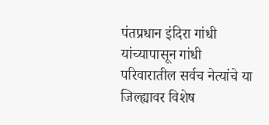पंतप्रधान इंदिरा गांधी यांच्यापासून गांधी परिवारातील सर्वच नेत्यांचे या जिल्ह्यावर विशेष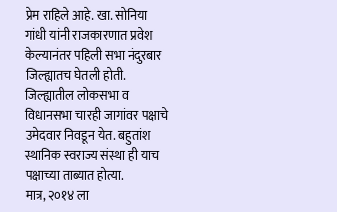प्रेम राहिले आहे. खा. सोनिया गांधी यांनी राजकारणात प्रवेश केल्यानंतर पहिली सभा नंदुरबार जिल्ह्यातच घेतली होती. जिल्ह्यातील लोकसभा व विधानसभा चारही जागांवर पक्षाचे उमेदवार निवडून येत. बहुतांश स्थानिक स्वराज्य संस्था ही याच पक्षाच्या ताब्यात होत्या.
मात्र, २०१४ ला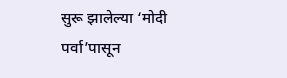सुरू झालेल्या ‘मोदी पर्वा’पासून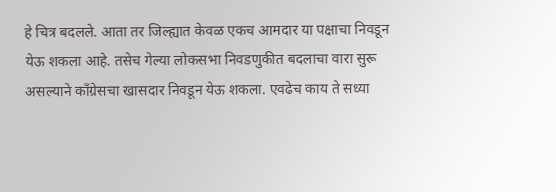हे चित्र बदलले. आता तर जिल्ह्यात केवळ एकच आमदार या पक्षाचा निवडून येऊ शकला आहे. तसेच गेल्या लोकसभा निवडणुकीत बदलाचा वारा सुरू असल्याने काँग्रेसचा खासदार निवडून येऊ शकला. एवढेच काय ते सध्या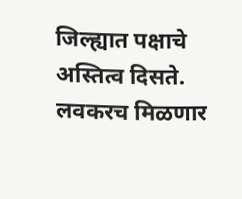जिल्ह्यात पक्षाचे अस्तित्व दिसते.
लवकरच मिळणार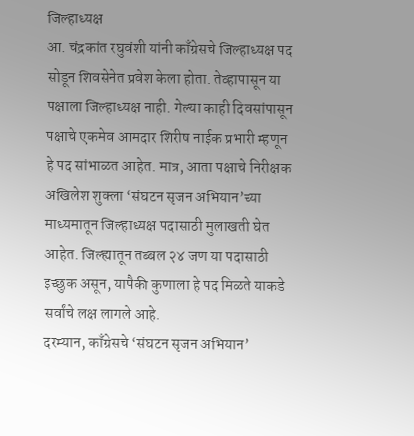जिल्हाध्यक्ष
आ. चंद्रकांत रघुवंशी यांनी काँग्रेसचे जिल्हाध्यक्ष पद सोडून शिवसेनेत प्रवेश केला होता. तेव्हापासून या पक्षाला जिल्हाध्यक्ष नाही. गेल्या काही दिवसांपासून पक्षाचे एकमेव आमदार शिरीष नाईक प्रभारी म्हणून हे पद सांभाळत आहेत. मात्र, आता पक्षाचे निरीक्षक अखिलेश शुक्ला ‘संघटन सृजन अभियान’च्या माध्यमातून जिल्हाध्यक्ष पदासाठी मुलाखती घेत आहेत. जिल्ह्यातून तब्बल २४ जण या पदासाठी इच्छुक असून, यापैकी कुणाला हे पद मिळते याकडे सर्वांचे लक्ष लागले आहे.
दरम्यान, काँग्रेसचे ‘संघटन सृजन अभियान’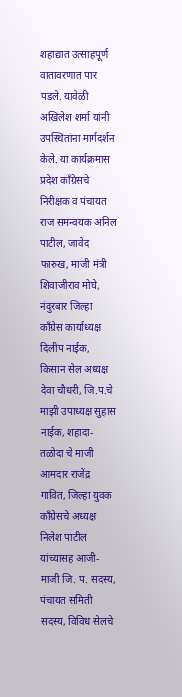शहाद्यात उत्साहपूर्ण वातावरणात पार पडले. यावेळी अखिलेश शर्मा यांनी उपस्थितांना मार्गदर्शन केले. या कार्यक्रमास प्रदेश काँग्रेसचे निरीक्षक व पंचायत राज समन्वयक अनिल पाटील, जावेद फारुख, माजी मंत्री शिवाजीराव मोघे, नंदुरबार जिल्हा काँग्रेस कार्याध्यक्ष दिलीप नाईक, किसान सेल अध्यक्ष देवा चौधरी, जि.प.चे माझी उपाध्यक्ष सुहास नाईक, शहादा- तळोदा चे माजी आमदार राजेंद्र गावित, जिल्हा युवक काँग्रेसचे अध्यक्ष निलेश पाटील यांच्यासह आजी-माजी जि. प. सदस्य, पंचायत समिती सदस्य, विविध सेलचे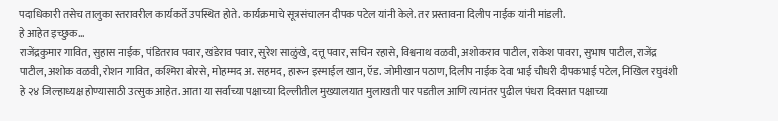पदाधिकारी तसेच तालुका स्तरावरील कार्यकर्ते उपस्थित होते. कार्यक्रमाचे सूत्रसंचालन दीपक पटेल यांनी केले. तर प्रस्तावना दिलीप नाईक यांनी मांडली.
हे आहेत इच्छुक…
राजेंद्रकुमार गावित, सुहास नाईक, पंडितराव पवार, खंडेराव पवार, सुरेश साळुंखे, दत्तू पवार, सचिन रहासे, विश्वनाथ वळवी, अशोकराव पाटील, राकेश पावरा, सुभाष पाटील, राजेंद्र पाटील, अशोक वळवी, रोशन गावित, कश्मिरा बोरसे, मोहम्मद अ. सहमद, हारून इस्माईल खान, ऍड. जोमीखान पठाण, दिलीप नाईक देवा भाई चौधरी दीपकभाई पटेल, निखिल रघुवंशी हे २४ जिल्हाध्यक्ष होण्यासाठी उत्सुक आहेत. आता या सर्वांच्या पक्षाच्या दिल्लीतील मुख्यालयात मुलाखती पार पडतील आणि त्यानंतर पुढील पंधरा दिवसात पक्षाच्या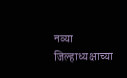नव्या जिल्हाध्यक्षाच्या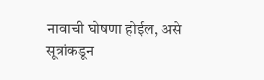नावाची घोषणा होईल, असे सूत्रांकडून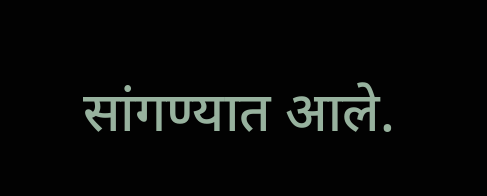सांगण्यात आले.